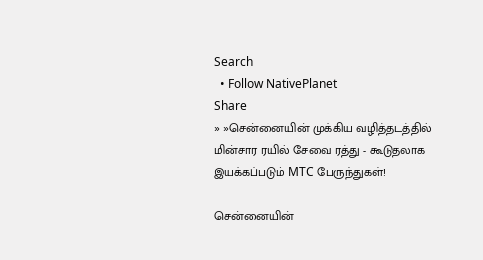Search
  • Follow NativePlanet
Share
» »சென்னையின் முக்கிய வழித்தடத்தில் மின்சார ரயில் சேவை ரத்து - கூடுதலாக இயக்கப்படும் MTC பேருந்துகள்!

சென்னையின்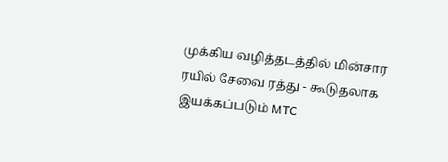முக்கிய வழித்தடத்தில் மின்சார ரயில் சேவை ரத்து - கூடுதலாக இயக்கப்படும் MTC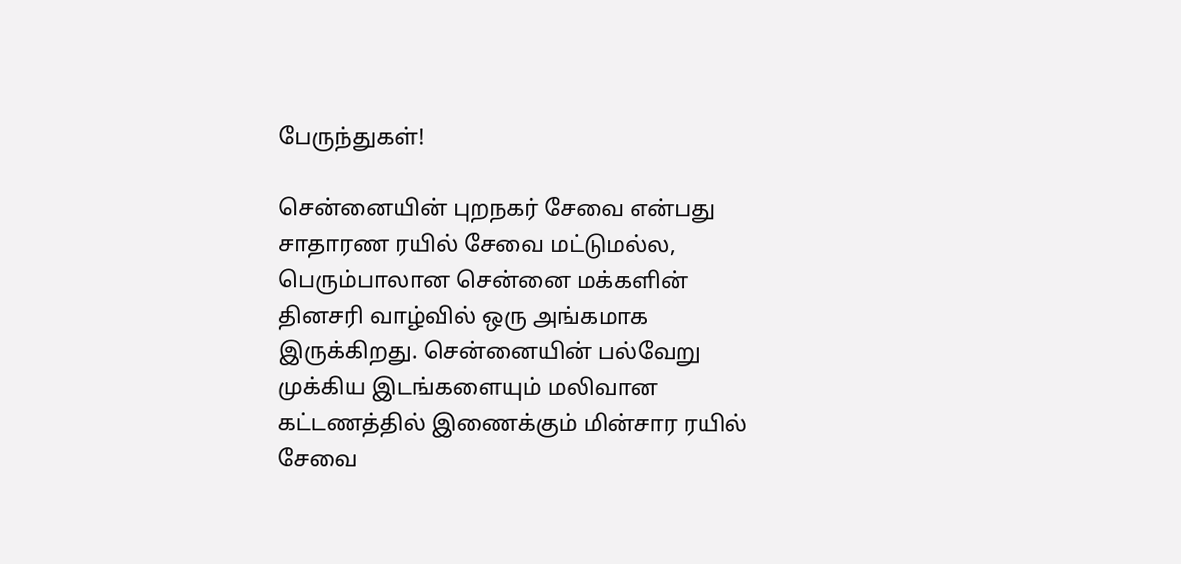பேருந்துகள்!

சென்னையின் புறநகர் சேவை என்பது சாதாரண ரயில் சேவை மட்டுமல்ல, பெரும்பாலான சென்னை மக்களின் தினசரி வாழ்வில் ஒரு அங்கமாக இருக்கிறது. சென்னையின் பல்வேறு முக்கிய இடங்களையும் மலிவான கட்டணத்தில் இணைக்கும் மின்சார ரயில் சேவை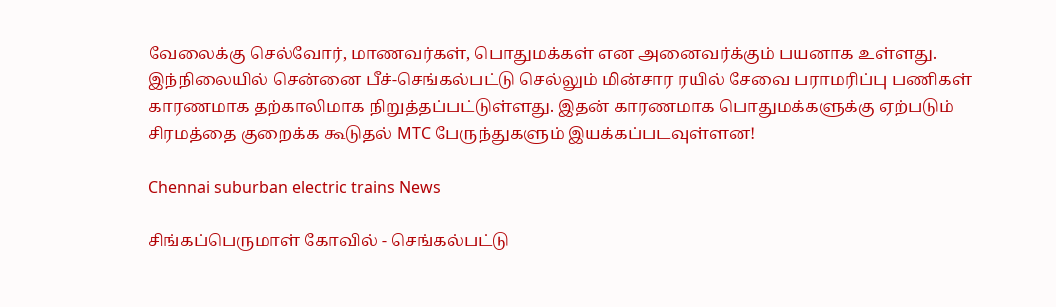வேலைக்கு செல்வோர், மாணவர்கள், பொதுமக்கள் என அனைவர்க்கும் பயனாக உள்ளது. இந்நிலையில் சென்னை பீச்-செங்கல்பட்டு செல்லும் மின்சார ரயில் சேவை பராமரிப்பு பணிகள் காரணமாக தற்காலிமாக நிறுத்தப்பட்டுள்ளது. இதன் காரணமாக பொதுமக்களுக்கு ஏற்படும் சிரமத்தை குறைக்க கூடுதல் MTC பேருந்துகளும் இயக்கப்படவுள்ளன!

Chennai suburban electric trains News

சிங்கப்பெருமாள் கோவில் - செங்கல்பட்டு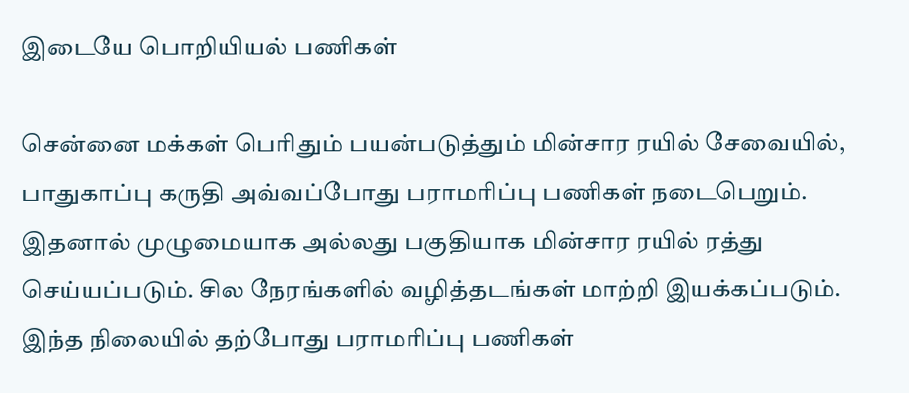இடையே பொறியியல் பணிகள்

சென்னை மக்கள் பெரிதும் பயன்படுத்தும் மின்சார ரயில் சேவையில், பாதுகாப்பு கருதி அவ்வப்போது பராமரிப்பு பணிகள் நடைபெறும். இதனால் முழுமையாக அல்லது பகுதியாக மின்சார ரயில் ரத்து செய்யப்படும். சில நேரங்களில் வழித்தடங்கள் மாற்றி இயக்கப்படும். இந்த நிலையில் தற்போது பராமரிப்பு பணிகள்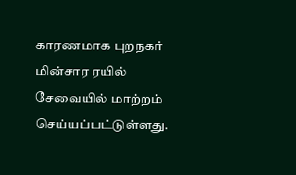காரணமாக புறநகர் மின்சார ரயில் சேவையில் மாற்றம் செய்யப்பட்டுள்ளது.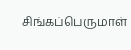சிங்கப்பெருமாள்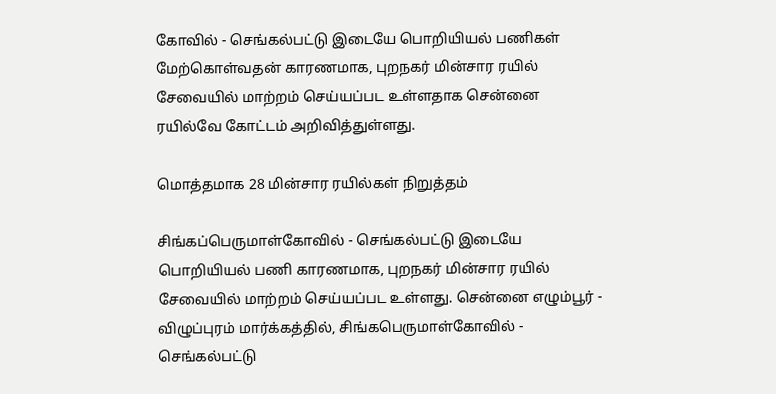கோவில் - செங்கல்பட்டு இடையே பொறியியல் பணிகள் மேற்கொள்வதன் காரணமாக, புறநகர் மின்சார ரயில் சேவையில் மாற்றம் செய்யப்பட உள்ளதாக சென்னை ரயில்வே கோட்டம் அறிவித்துள்ளது.

மொத்தமாக 28 மின்சார ரயில்கள் நிறுத்தம்

சிங்கப்பெருமாள்கோவில் - செங்கல்பட்டு இடையே பொறியியல் பணி காரணமாக, புறநகர் மின்சார ரயில் சேவையில் மாற்றம் செய்யப்பட உள்ளது. சென்னை எழும்பூர் - விழுப்புரம் மார்க்கத்தில், சிங்கபெருமாள்கோவில் - செங்கல்பட்டு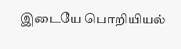இடையே பொறியியல்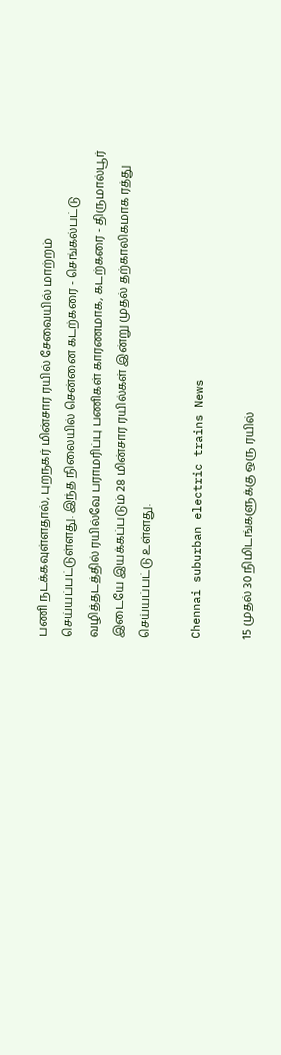பணி நடக்கவுள்ளதால், புறநகர் மின்சார ரயில் சேவையில் மாற்றம் செய்யப்பட்டுள்ளது. இந்த நிலையில் சென்னை கடற்கரை - செங்கல்பட்டு வழித்தடத்தில் ரயில்வே பராமரிப்பு பணிகள் காரணமாக, கடற்கரை - திருமால்பூர் இடையே இயக்கப்படும் 28 மின்சார ரயில்கள் இன்று முதல் தற்காலிகமாக ரத்து செய்யப்பட்டு உள்ளது.

Chennai suburban electric trains News

15 முதல் 30 நிமிடங்களுக்கு ஒரு ரயில்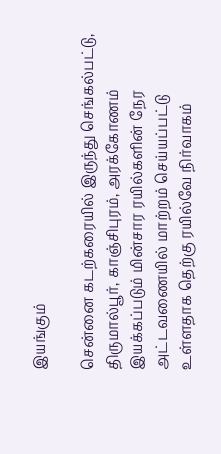இயங்கும்

சென்னை கடற்கரையில் இருந்து செங்கல்பட்டு, திருமால்பூர், காஞ்சிபுரம், அரக்கோணம் இயக்கப்படும் மின்சார ரயில்களின் நேர அட்டவணையில் மாற்றம் செய்யப்பட்டு உள்ளதாக தெற்கு ரயில்வே நிர்வாகம்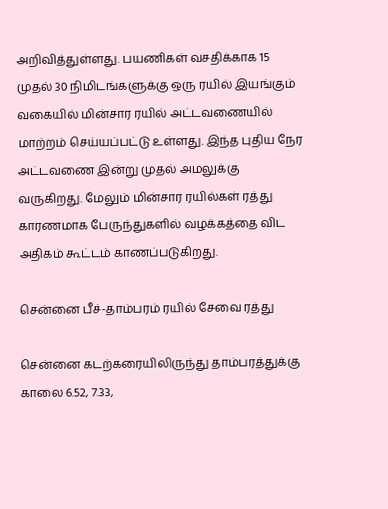அறிவித்துள்ளது. பயணிகள் வசதிக்காக 15 முதல் 30 நிமிடங்களுக்கு ஒரு ரயில் இயங்கும் வகையில் மின்சார ரயில் அட்டவணையில் மாற்றம் செய்யப்பட்டு உள்ளது. இந்த புதிய நேர அட்டவணை இன்று முதல் அமலுக்கு வருகிறது. மேலும் மின்சார ரயில்கள் ரத்து காரணமாக பேருந்துகளில் வழக்கத்தை விட அதிகம் கூட்டம் காணப்படுகிறது.

சென்னை பீச்-தாம்பரம் ரயில் சேவை ரத்து

சென்னை கடற்கரையிலிருந்து தாம்பரத்துக்கு காலை 6.52, 7.33,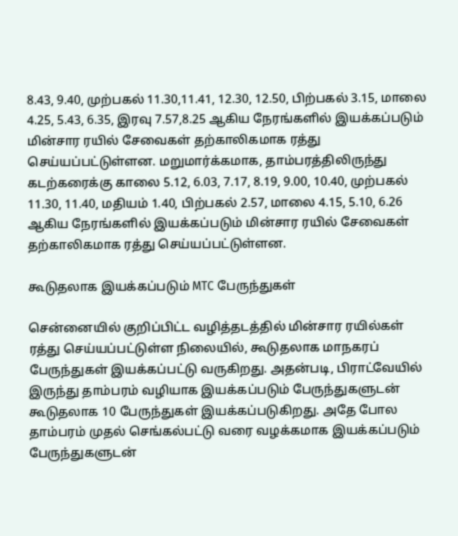8.43, 9.40, முற்பகல் 11.30,11.41, 12.30, 12.50, பிற்பகல் 3.15, மாலை 4.25, 5.43, 6.35, இரவு 7.57,8.25 ஆகிய நேரங்களில் இயக்கப்படும் மின்சார ரயில் சேவைகள் தற்காலிகமாக ரத்து செய்யப்பட்டுள்ளன. மறுமார்க்கமாக, தாம்பரத்திலிருந்து கடற்கரைக்கு காலை 5.12, 6.03, 7.17, 8.19, 9.00, 10.40, முற்பகல் 11.30, 11.40, மதியம் 1.40, பிற்பகல் 2.57, மாலை 4.15, 5.10, 6.26 ஆகிய நேரங்களில் இயக்கப்படும் மின்சார ரயில் சேவைகள் தற்காலிகமாக ரத்து செய்யப்பட்டுள்ளன.

கூடுதலாக இயக்கப்படும் MTC பேருந்துகள்

சென்னையில் குறிப்பிட்ட வழித்தடத்தில் மின்சார ரயில்கள் ரத்து செய்யப்பட்டுள்ள நிலையில், கூடுதலாக மாநகரப் பேருந்துகள் இயக்கப்பட்டு வருகிறது. அதன்படி, பிராட்வேயில் இருந்து தாம்பரம் வழியாக இயக்கப்படும் பேருந்துகளுடன் கூடுதலாக 10 பேருந்துகள் இயக்கப்படுகிறது. அதே போல தாம்பரம் முதல் செங்கல்பட்டு வரை வழக்கமாக இயக்கப்படும் பேருந்துகளுடன்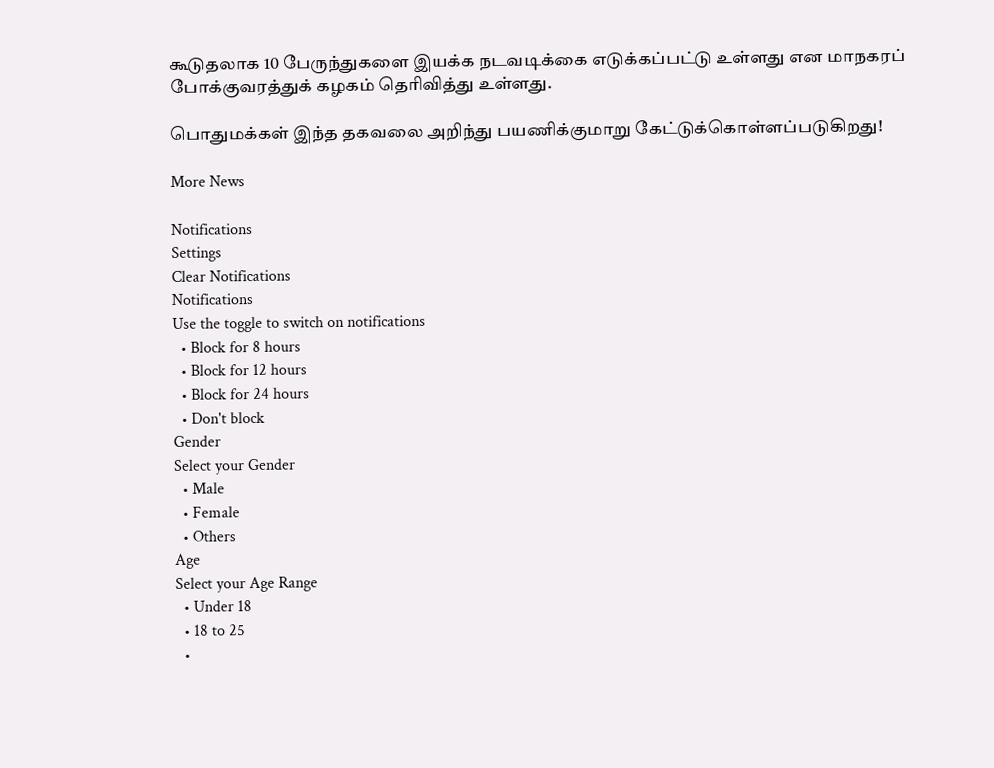கூடுதலாக 10 பேருந்துகளை இயக்க நடவடிக்கை எடுக்கப்பட்டு உள்ளது என மாநகரப் போக்குவரத்துக் கழகம் தெரிவித்து உள்ளது.

பொதுமக்கள் இந்த தகவலை அறிந்து பயணிக்குமாறு கேட்டுக்கொள்ளப்படுகிறது!

More News

Notifications
Settings
Clear Notifications
Notifications
Use the toggle to switch on notifications
  • Block for 8 hours
  • Block for 12 hours
  • Block for 24 hours
  • Don't block
Gender
Select your Gender
  • Male
  • Female
  • Others
Age
Select your Age Range
  • Under 18
  • 18 to 25
  •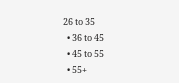26 to 35
  • 36 to 45
  • 45 to 55
  • 55+